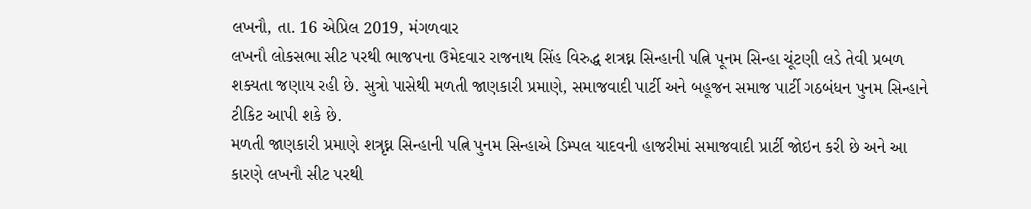લખનૌ, તા. 16 એપ્રિલ 2019, મંગળવાર
લખનૌ લોકસભા સીટ પરથી ભાજપના ઉમેદવાર રાજનાથ સિંહ વિરુદ્ધ શત્રઘ્ન સિન્હાની પત્નિ પૂનમ સિન્હા ચૂંટણી લડે તેવી પ્રબળ શક્યતા જણાય રહી છે. સુત્રો પાસેથી મળતી જાણકારી પ્રમાણે, સમાજવાદી પાર્ટી અને બહૂજન સમાજ પાર્ટી ગઠબંધન પુનમ સિન્હાને ટીકિટ આપી શકે છે.
મળતી જાણકારી પ્રમાણે શત્રૃઘ્ન સિન્હાની પત્નિ પુનમ સિન્હાએ ડિમ્પલ યાદવની હાજરીમાં સમાજવાદી પ્રાર્ટી જોઇન કરી છે અને આ કારણે લખનૌ સીટ પરથી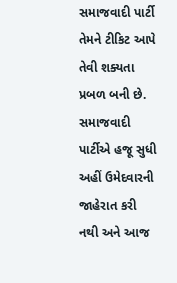સમાજવાદી પાર્ટી તેમને ટીકિટ આપે તેવી શક્યતા પ્રબળ બની છે. સમાજવાદી પાર્ટીએ હજૂ સુધી અહીં ઉમેદવારની જાહેરાત કરી નથી અને આજ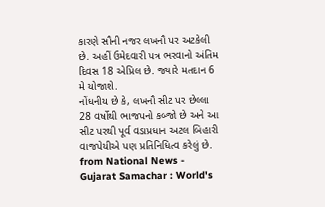કારણે સૌની નજર લખનૌ પર અટકેલી છે. અહીં ઉમેદવારી પત્ર ભરવાનો અંતિમ દિવસ 18 એપ્રિલ છે. જ્યારે મતદાન 6 મે યોજાશે.
નોંધનીય છે કે, લખનૌ સીટ પર છેલ્લા 28 વર્ષોથી ભાજપનો કબ્જો છે અને આ સીટ પરથી પૂર્વ વડાપ્રધાન અટલ બિહારી વાજપેયીએ પણ પ્રતિનિધિત્વ કરેલું છે.
from National News - Gujarat Samachar : World's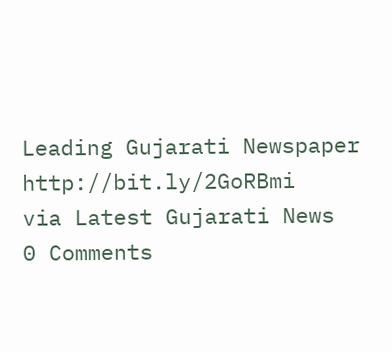Leading Gujarati Newspaper http://bit.ly/2GoRBmi
via Latest Gujarati News
0 Comments